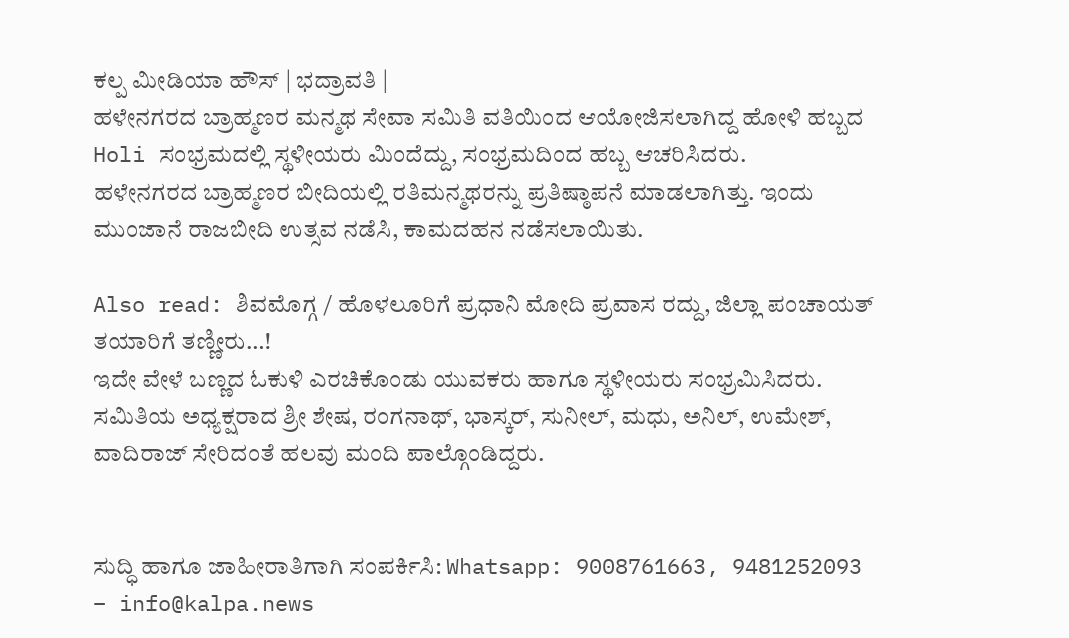ಕಲ್ಪ ಮೀಡಿಯಾ ಹೌಸ್ | ಭದ್ರಾವತಿ |
ಹಳೇನಗರದ ಬ್ರಾಹ್ಮಣರ ಮನ್ಮಥ ಸೇವಾ ಸಮಿತಿ ವತಿಯಿಂದ ಆಯೋಜಿಸಲಾಗಿದ್ದ ಹೋಳಿ ಹಬ್ಬದ Holi ಸಂಭ್ರಮದಲ್ಲಿ ಸ್ಥಳೀಯರು ಮಿಂದೆದ್ದು, ಸಂಭ್ರಮದಿಂದ ಹಬ್ಬ ಆಚರಿಸಿದರು.
ಹಳೇನಗರದ ಬ್ರಾಹ್ಮಣರ ಬೀದಿಯಲ್ಲಿ ರತಿಮನ್ಮಥರನ್ನು ಪ್ರತಿಷ್ಠಾಪನೆ ಮಾಡಲಾಗಿತ್ತು. ಇಂದು ಮುಂಜಾನೆ ರಾಜಬೀದಿ ಉತ್ಸವ ನಡೆಸಿ, ಕಾಮದಹನ ನಡೆಸಲಾಯಿತು.

Also read: ಶಿವಮೊಗ್ಗ / ಹೊಳಲೂರಿಗೆ ಪ್ರಧಾನಿ ಮೋದಿ ಪ್ರವಾಸ ರದ್ದು, ಜಿಲ್ಲಾ ಪಂಚಾಯತ್ ತಯಾರಿಗೆ ತಣ್ಣೀರು…!
ಇದೇ ವೇಳೆ ಬಣ್ಣದ ಓಕುಳಿ ಎರಚಿಕೊಂಡು ಯುವಕರು ಹಾಗೂ ಸ್ಥಳೀಯರು ಸಂಭ್ರಮಿಸಿದರು. ಸಮಿತಿಯ ಅಧ್ಯಕ್ಷರಾದ ಶ್ರೀ ಶೇಷ, ರಂಗನಾಥ್, ಭಾಸ್ಕರ್, ಸುನೀಲ್, ಮಧು, ಅನಿಲ್, ಉಮೇಶ್, ವಾದಿರಾಜ್ ಸೇರಿದಂತೆ ಹಲವು ಮಂದಿ ಪಾಲ್ಗೊಂಡಿದ್ದರು.


ಸುದ್ಧಿ ಹಾಗೂ ಜಾಹೀರಾತಿಗಾಗಿ ಸಂಪರ್ಕಿಸಿ: Whatsapp: 9008761663, 9481252093 – info@kalpa.news